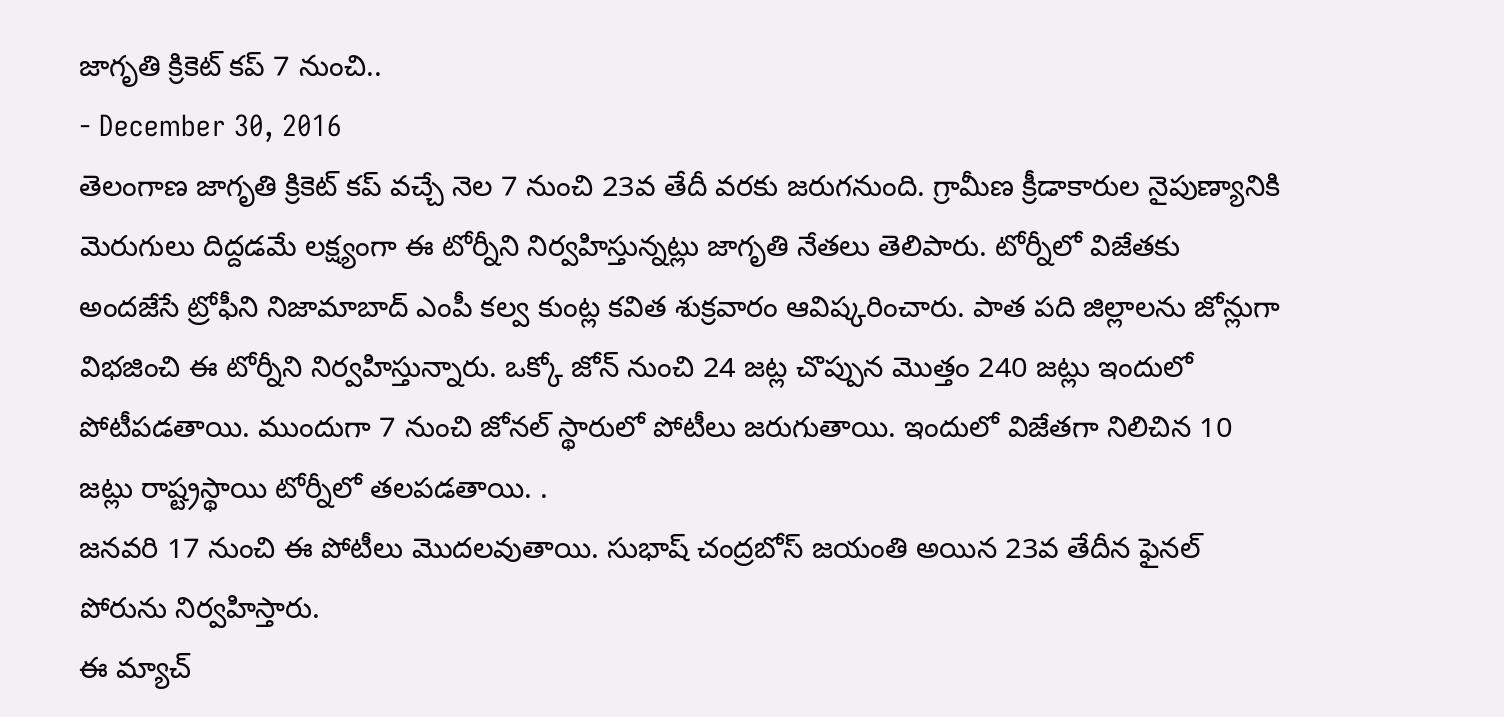జాగృతి క్రికెట్ కప్ 7 నుంచి..
- December 30, 2016
తెలంగాణ జాగృతి క్రికెట్ కప్ వచ్చే నెల 7 నుంచి 23వ తేదీ వరకు జరుగనుంది. గ్రామీణ క్రీడాకారుల నైపుణ్యానికి మెరుగులు దిద్దడమే లక్ష్యంగా ఈ టోర్నీని నిర్వహిస్తున్నట్లు జాగృతి నేతలు తెలిపారు. టోర్నీలో విజేతకు అందజేసే ట్రోఫీని నిజామాబాద్ ఎంపీ కల్వ కుంట్ల కవిత శుక్రవారం ఆవిష్కరించారు. పాత పది జిల్లాలను జోన్లుగా విభజించి ఈ టోర్నీని నిర్వహిస్తున్నారు. ఒక్కో జోన్ నుంచి 24 జట్ల చొప్పున మొత్తం 240 జట్లు ఇందులో పోటీపడతాయి. ముందుగా 7 నుంచి జోనల్ స్థారులో పోటీలు జరుగుతాయి. ఇందులో విజేతగా నిలిచిన 10 జట్లు రాష్ట్రస్థాయి టోర్నీలో తలపడతాయి. .
జనవరి 17 నుంచి ఈ పోటీలు మొదలవుతాయి. సుభాష్ చంద్రబోస్ జయంతి అయిన 23వ తేదీన ఫైనల్ పోరును నిర్వహిస్తారు.
ఈ మ్యాచ్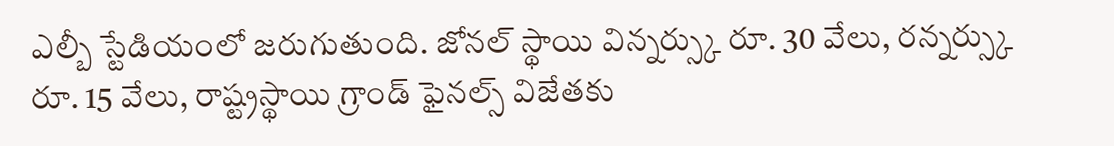ఎల్బీ స్టేడియంలో జరుగుతుంది. జోనల్ స్థాయి విన్నర్స్కు రూ. 30 వేలు, రన్నర్స్కు రూ. 15 వేలు, రాష్ట్రస్థాయి గ్రాండ్ ఫైనల్స్ విజేతకు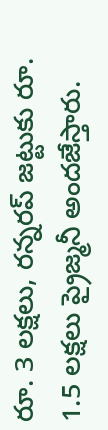రూ. 3 లక్షలు, రన్నరప్ జట్టుకు రూ. 1.5 లక్షలు ప్రైజ్మనీ అందజేస్తారు.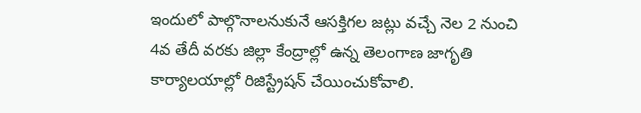ఇందులో పాల్గొనాలనుకునే ఆసక్తిగల జట్లు వచ్చే నెల 2 నుంచి 4వ తేదీ వరకు జిల్లా కేంద్రాల్లో ఉన్న తెలంగాణ జాగృతి కార్యాలయాల్లో రిజిస్ట్రేషన్ చేయించుకోవాలి.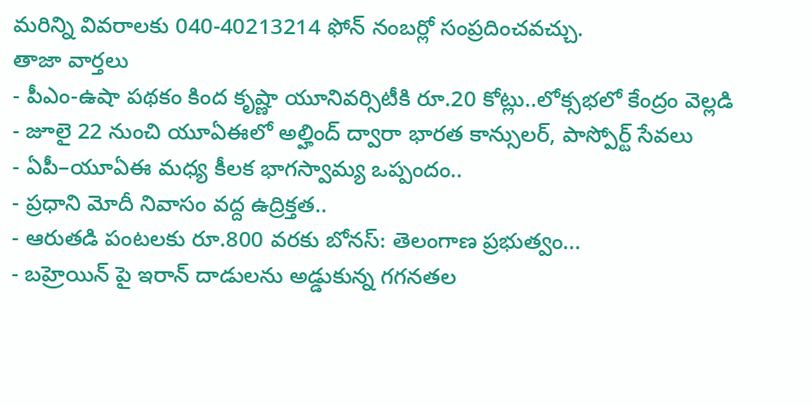మరిన్ని వివరాలకు 040-40213214 ఫోన్ నంబర్లో సంప్రదించవచ్చు.
తాజా వార్తలు
- పీఎం-ఉషా పథకం కింద కృష్ణా యూనివర్సిటీకి రూ.20 కోట్లు..లోక్సభలో కేంద్రం వెల్లడి
- జూలై 22 నుంచి యూఏఈలో అల్హింద్ ద్వారా భారత కాన్సులర్, పాస్పోర్ట్ సేవలు
- ఏపీ–యూఏఈ మధ్య కీలక భాగస్వామ్య ఒప్పందం..
- ప్రధాని మోదీ నివాసం వద్ద ఉద్రిక్తత..
- ఆరుతడి పంటలకు రూ.800 వరకు బోనస్: తెలంగాణ ప్రభుత్వం...
- బహ్రెయిన్ పై ఇరాన్ దాడులను అడ్డుకున్న గగనతల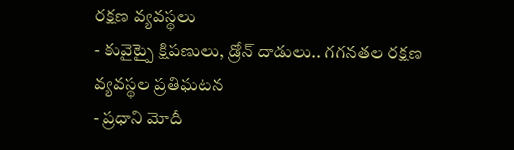రక్షణ వ్యవస్థలు
- కువైట్పై క్షిపణులు, డ్రోన్ దాడులు.. గగనతల రక్షణ వ్యవస్థల ప్రతిఘటన
- ప్రధాని మోదీ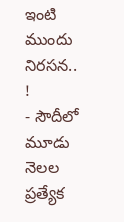ఇంటి ముందు నిరసన.. !
- సౌదీలో మూడు నెలల ప్రత్యేక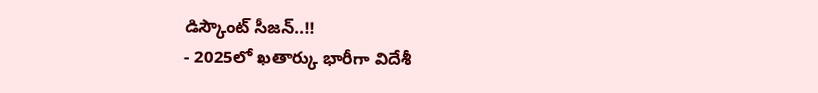డిస్కౌంట్ సీజన్..!!
- 2025లో ఖతార్కు భారీగా విదేశీ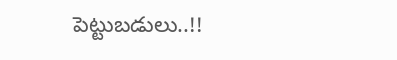పెట్టుబడులు..!!